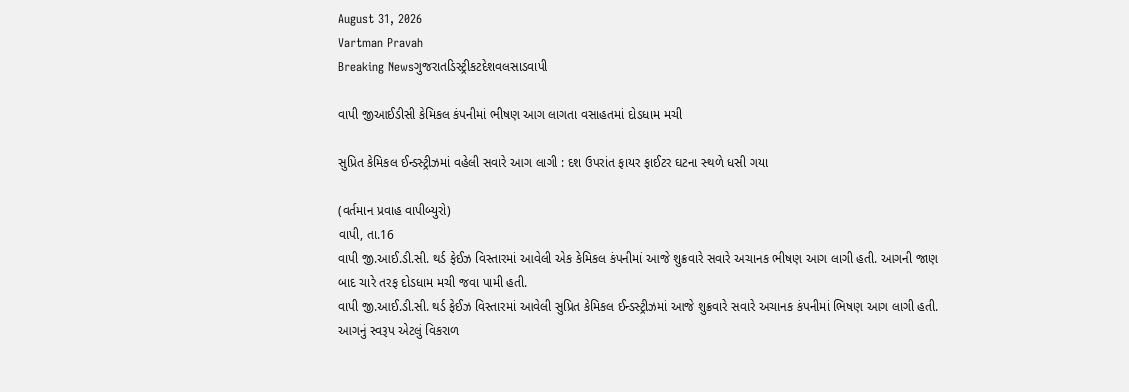August 31, 2026
Vartman Pravah
Breaking Newsગુજરાતડિસ્ટ્રીકટદેશવલસાડવાપી

વાપી જીઆઈડીસી કેમિકલ કંપનીમાં ભીષણ આગ લાગતા વસાહતમાં દોડધામ મચી

સુપ્રિત કેમિકલ ઈન્‍ડસ્‍ટ્રીઝમાં વહેલી સવારે આગ લાગી : દશ ઉપરાંત ફાયર ફાઈટર ઘટના સ્‍થળે ધસી ગયા

(વર્તમાન પ્રવાહ વાપીબ્‍યુરો)
વાપી, તા.16
વાપી જી.આઈ.ડી.સી. થર્ડ ફેઈઝ વિસ્‍તારમાં આવેલી એક કેમિકલ કંપનીમાં આજે શુક્રવારે સવારે અચાનક ભીષણ આગ લાગી હતી. આગની જાણ બાદ ચારે તરફ દોડધામ મચી જવા પામી હતી.
વાપી જી.આઈ.ડી.સી. થર્ડ ફેઈઝ વિસ્‍તારમાં આવેલી સુપ્રિત કેમિકલ ઈન્‍ડસ્‍ટ્રીઝમાં આજે શુક્રવારે સવારે અચાનક કંપનીમાં ભિષણ આગ લાગી હતી. આગનું સ્‍વરૂપ એટલું વિકરાળ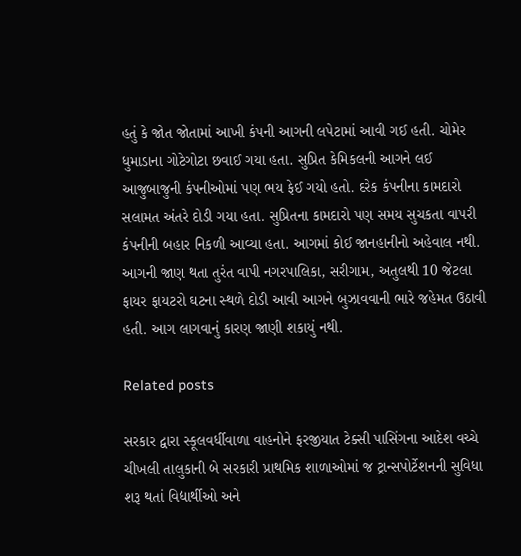હતું કે જોત જોતામાં આખી કંપની આગની લપેટામાં આવી ગઈ હતી. ચોમેર ધુમાડાના ગોટેગોટા છવાઈ ગયા હતા. સુપ્રિત કેમિકલની આગને લઈ આજુબાજુની કંપનીઓમાં પણ ભય ફેઈ ગયો હતો. દરેક કંપનીના કામદારો સલામત અંતરે દોડી ગયા હતા. સુપ્રિતના કામદારો પણ સમય સુચકતા વાપરી કંપનીની બહાર નિકળી આવ્‍યા હતા. આગમાં કોઈ જાનહાનીનો અહેવાલ નથી. આગની જાણ થતા તુરંત વાપી નગરપાલિકા, સરીગામ, અતુલથી 10 જેટલા ફાયર ફાયટરો ઘટના સ્‍થળે દોડી આવી આગને બુઝાવવાની ભારે જહેમત ઉઠાવી હતી. આગ લાગવાનું કારણ જાણી શકાયું નથી.

Related posts

સરકાર દ્વારા સ્‍કૂલવર્ધીવાળા વાહનોને ફરજીયાત ટેક્‍સી પાસિંગના આદેશ વચ્‍ચે ચીખલી તાલુકાની બે સરકારી પ્રાથમિક શાળાઓમાં જ ટ્રાન્‍સપોર્ટેશનની સુવિધા શરૂ થતાં વિદ્યાર્થીઓ અને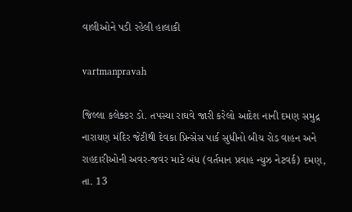વાલીઓને પડી રહેલી હાલાકી

vartmanpravah

જિલ્લા કલેક્‍ટર ડો. તપસ્‍યા રાઘવે જારી કરેલો આદેશ નાની દમણ સમુદ્ર નારાયણ મંદિર જેટીથી દેવકા પ્રિન્‍સેસ પાર્ક સુધીનો બીચ રોડ વાહન અને રાહદારીઓની અવર-જવર માટે બંધ (વર્તમાન પ્રવાહ ન્‍યુઝ નેટવર્ક) દમણ, તા. 13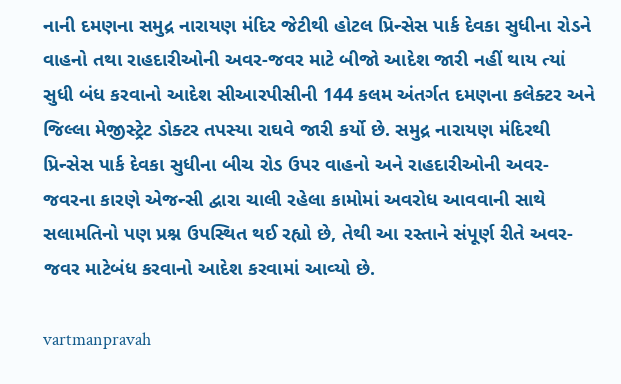નાની દમણના સમુદ્ર નારાયણ મંદિર જેટીથી હોટલ પ્રિન્‍સેસ પાર્ક દેવકા સુધીના રોડને વાહનો તથા રાહદારીઓની અવર-જવર માટે બીજો આદેશ જારી નહીં થાય ત્‍યાં સુધી બંધ કરવાનો આદેશ સીઆરપીસીની 144 કલમ અંતર્ગત દમણના કલેક્‍ટર અને જિલ્લા મેજીસ્‍ટ્રેટ ડોક્‍ટર તપસ્‍યા રાઘવે જારી કર્યો છે. સમુદ્ર નારાયણ મંદિરથી પ્રિન્‍સેસ પાર્ક દેવકા સુધીના બીચ રોડ ઉપર વાહનો અને રાહદારીઓની અવર-જવરના કારણે એજન્‍સી દ્વારા ચાલી રહેલા કામોમાં અવરોધ આવવાની સાથે સલામતિનો પણ પ્રશ્ન ઉપસ્‍થિત થઈ રહ્યો છે, તેથી આ રસ્‍તાને સંપૂર્ણ રીતે અવર-જવર માટેબંધ કરવાનો આદેશ કરવામાં આવ્‍યો છે.

vartmanpravah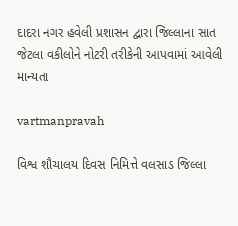દાદરા નગર હવેલી પ્રશાસન દ્વારા જિલ્લાના સાત જેટલા વકીલોને નોટરી તરીકેની આપવામાં આવેલી માન્‍યતા

vartmanpravah

વિશ્વ શૌચાલય દિવસ નિમિત્તે વલસાડ જિલ્લા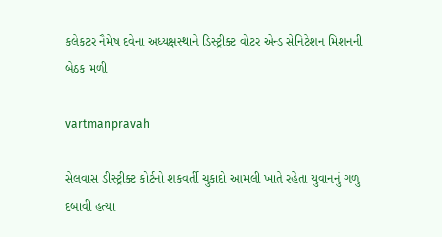કલેકટર નૈમેષ દવેના અધ્‍યક્ષસ્‍થાને ડિસ્‍ટ્રીક્‍ટ વોટર એન્‍ડ સેનિટેશન મિશનની બેઠક મળી

vartmanpravah

સેલવાસ ડીસ્‍ટ્રીક્‍ટ કોર્ટનો શકવર્તી ચુકાદો આમલી ખાતે રહેતા યુવાનનું ગળુ દબાવી હત્‍યા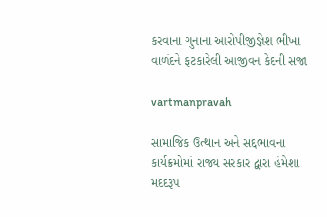કરવાના ગુનાના આરોપીજીજ્ઞેશ ભીખા વાળંદને ફટકારેલી આજીવન કેદની સજા

vartmanpravah

સામાજિક ઉત્થાન અને સદ્દભાવના કાર્યક્રમોમાં રાજ્ય સરકાર દ્વારા હંમેશા મદદરૂપ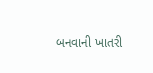બનવાની ખાતરી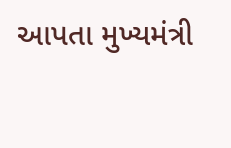આપતા મુખ્યમંત્રી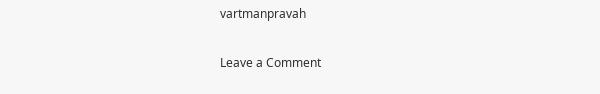vartmanpravah

Leave a Comment